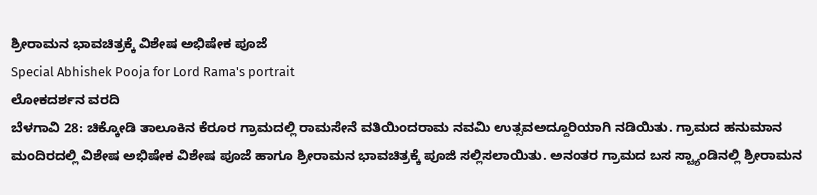ಶ್ರೀರಾಮನ ಭಾವಚಿತ್ರಕ್ಕೆ ವಿಶೇಷ ಅಭಿಷೇಕ ಪೂಜೆ
Special Abhishek Pooja for Lord Rama's portrait
ಲೋಕದರ್ಶನ ವರದಿ
ಬೆಳಗಾವಿ 28: ಚಿಕ್ಕೋಡಿ ತಾಲೂಕಿನ ಕೆರೂರ ಗ್ರಾಮದಲ್ಲಿ ರಾಮಸೇನೆ ವತಿಯಿಂದರಾಮ ನವಮಿ ಉತ್ಸವಅದ್ದೂರಿಯಾಗಿ ನಡಿಯಿತು. ಗ್ರಾಮದ ಹನುಮಾನ ಮಂದಿರದಲ್ಲಿ ವಿಶೇಷ ಅಭಿಷೇಕ ವಿಶೇಷ ಪೂಜೆ ಹಾಗೂ ಶ್ರೀರಾಮನ ಭಾವಚಿತ್ರಕ್ಕೆ ಪೂಜಿ ಸಲ್ಲಿಸಲಾಯಿತು. ಅನಂತರ ಗ್ರಾಮದ ಬಸ ಸ್ಟ್ಯಾಂಡಿನಲ್ಲಿ ಶ್ರೀರಾಮನ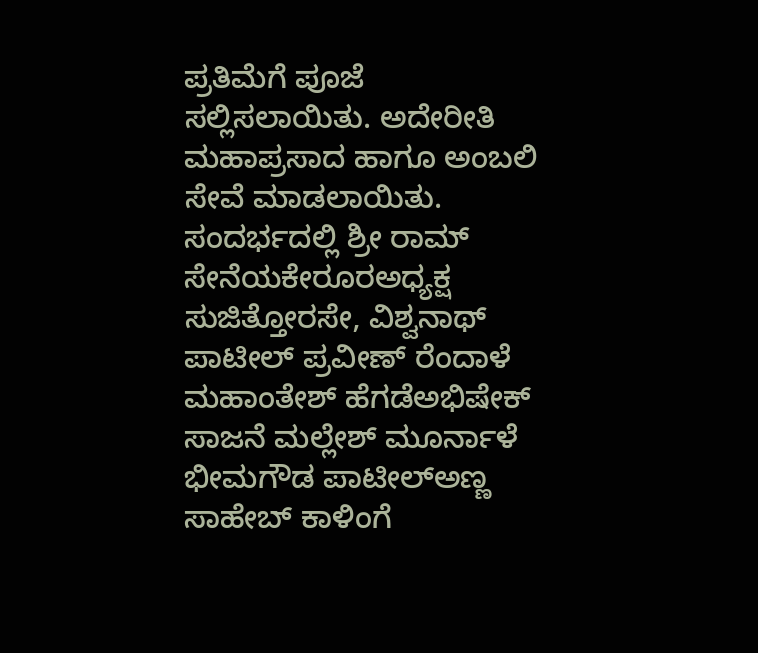ಪ್ರತಿಮೆಗೆ ಪೂಜೆ ಸಲ್ಲಿಸಲಾಯಿತು. ಅದೇರೀತಿ ಮಹಾಪ್ರಸಾದ ಹಾಗೂ ಅಂಬಲಿ ಸೇವೆ ಮಾಡಲಾಯಿತು. ಸಂದರ್ಭದಲ್ಲಿ ಶ್ರೀ ರಾಮ್ ಸೇನೆಯಕೇರೂರಅಧ್ಯಕ್ಷ ಸುಜಿತ್ತೋರಸೇ, ವಿಶ್ವನಾಥ್ ಪಾಟೀಲ್ ಪ್ರವೀಣ್ ರೆಂದಾಳೆ ಮಹಾಂತೇಶ್ ಹೆಗಡೆಅಭಿಷೇಕ್ ಸಾಜನೆ ಮಲ್ಲೇಶ್ ಮೂರ್ನಾಳೆ ಭೀಮಗೌಡ ಪಾಟೀಲ್ಅಣ್ಣ ಸಾಹೇಬ್ ಕಾಳಿಂಗೆ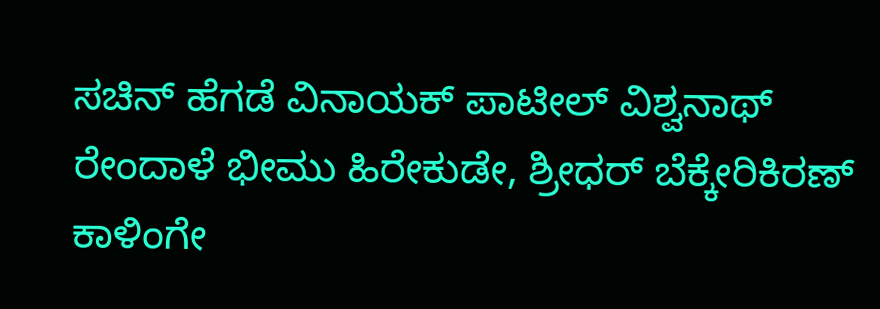ಸಚಿನ್ ಹೆಗಡೆ ವಿನಾಯಕ್ ಪಾಟೀಲ್ ವಿಶ್ವನಾಥ್ ರೇಂದಾಳೆ ಭೀಮು ಹಿರೇಕುಡೇ, ಶ್ರೀಧರ್ ಬೆಕ್ಕೇರಿಕಿರಣ್ ಕಾಳಿಂಗೇ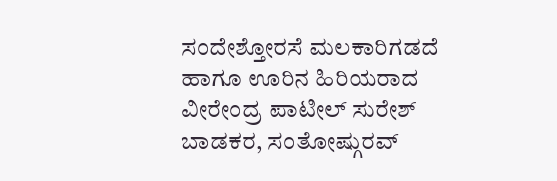ಸಂದೇಶ್ತೋರಸೆ ಮಲಕಾರಿಗಡದೆ ಹಾಗೂ ಊರಿನ ಹಿರಿಯರಾದ ವೀರೇಂದ್ರ ಪಾಟೀಲ್ ಸುರೇಶ್ ಬಾಡಕರ, ಸಂತೋಷ್ಗುರವ್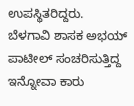ಉಪಸ್ಥಿತರಿದ್ದರು.
ಬೆಳಗಾವಿ ಶಾಸಕ ಅಭಯ್ ಪಾಟೀಲ್ ಸಂಚರಿಸುತ್ತಿದ್ದ ಇನ್ನೋವಾ ಕಾರು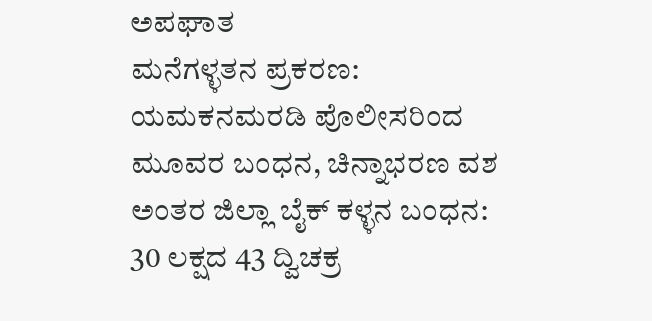ಅಪಘಾತ
ಮನೆಗಳ್ಳತನ ಪ್ರಕರಣ: ಯಮಕನಮರಡಿ ಪೊಲೀಸರಿಂದ ಮೂವರ ಬಂಧನ, ಚಿನ್ನಾಭರಣ ವಶ
ಅಂತರ ಜಿಲ್ಲಾ ಬೈಕ್ ಕಳ್ಳನ ಬಂಧನ: 30 ಲಕ್ಷದ 43 ದ್ವಿಚಕ್ರ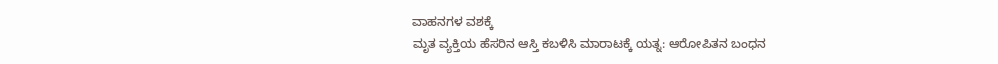ವಾಹನಗಳ ವಶಕ್ಕೆ
ಮೃತ ವ್ಯಕ್ತಿಯ ಹೆಸರಿನ ಆಸ್ತಿ ಕಬಳಿಸಿ ಮಾರಾಟಕ್ಕೆ ಯತ್ನ: ಆರೋಪಿತನ ಬಂಧನ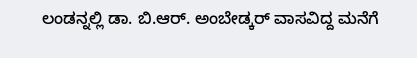ಲಂಡನ್ನಲ್ಲಿ ಡಾ. ಬಿ.ಆರ್. ಅಂಬೇಡ್ಕರ್ ವಾಸವಿದ್ದ ಮನೆಗೆ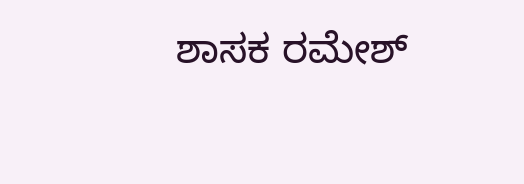ಶಾಸಕ ರಮೇಶ್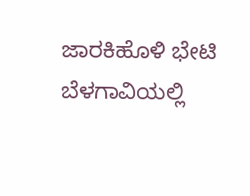ಜಾರಕಿಹೊಳಿ ಭೇಟಿ
ಬೆಳಗಾವಿಯಲ್ಲಿ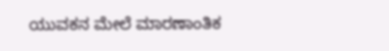ಯುವಕನ ಮೇಲೆ ಮಾರಣಾಂತಿಕ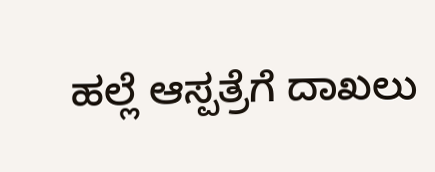ಹಲ್ಲೆ ಆಸ್ಪತ್ರೆಗೆ ದಾಖಲು